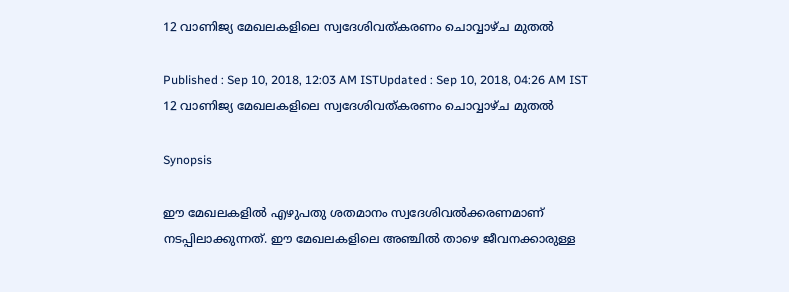12 വാണിജ്യ മേഖലകളിലെ സ്വദേശിവത്കരണം ചൊവ്വാഴ്ച മുതല്‍

Published : Sep 10, 2018, 12:03 AM ISTUpdated : Sep 10, 2018, 04:26 AM IST
12 വാണിജ്യ മേഖലകളിലെ സ്വദേശിവത്കരണം ചൊവ്വാഴ്ച മുതല്‍

Synopsis

ഈ മേഖലകളിൽ എഴുപതു ശതമാനം സ്വദേശിവൽക്കരണമാണ് നടപ്പിലാക്കുന്നത്. ഈ മേഖലകളിലെ അഞ്ചില്‍ താഴെ ജീവനക്കാരുള്ള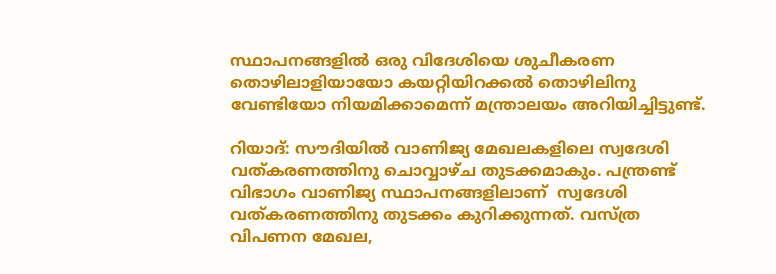സ്ഥാപനങ്ങളില്‍ ഒരു വിദേശിയെ ശുചീകരണ തൊഴിലാളിയായോ കയറ്റിയിറക്കൽ തൊഴിലിനു വേണ്ടിയോ നിയമിക്കാമെന്ന് മന്ത്രാലയം അറിയിച്ചിട്ടുണ്ട്.

റിയാദ്: സൗദിയിൽ വാണിജ്യ മേഖലകളിലെ സ്വദേശി വത്കരണത്തിനു ചൊവ്വാഴ്ച തുടക്കമാകും. പന്ത്രണ്ട് വിഭാഗം വാണിജ്യ സ്ഥാപനങ്ങളിലാണ്  സ്വദേശി വത്കരണത്തിനു തുടക്കം കുറിക്കുന്നത്. വസ്ത്ര വിപണന മേഖല,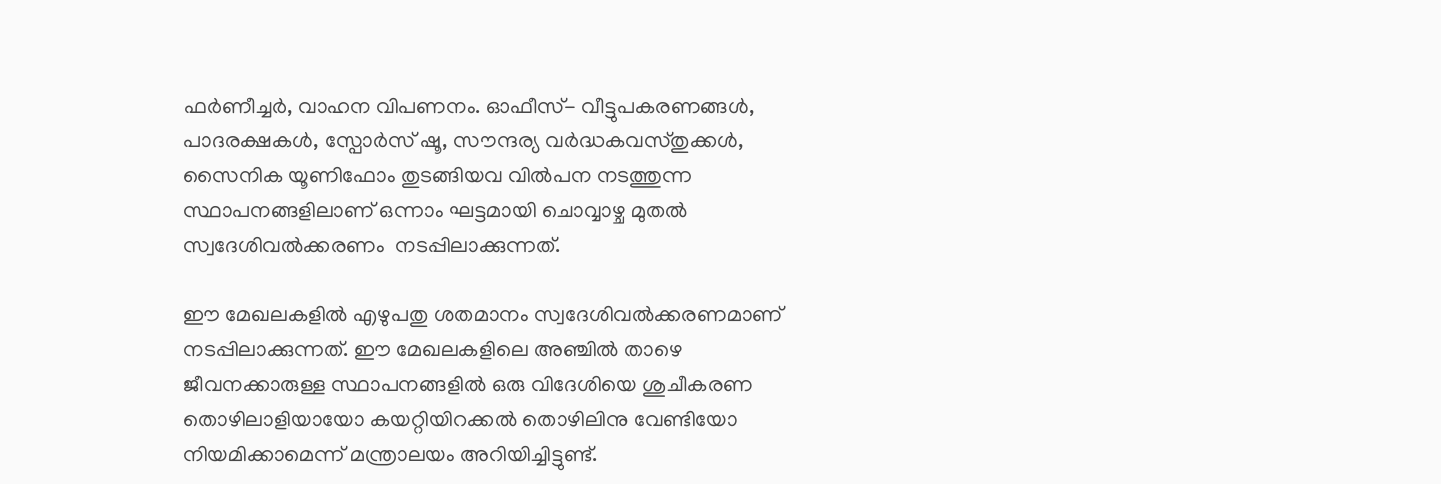ഫര്‍ണീച്ചര്‍, വാഹന വിപണനം. ഓഫീസ്- വീട്ടുപകരണങ്ങള്‍, പാദരക്ഷകൾ, സ്പോർസ് ഷൂ, സൗന്ദര്യ വർദ്ധകവസ്തുക്കള്‍, സൈനിക യൂണിഫോം തുടങ്ങിയവ വില്‍പന നടത്തുന്ന സ്ഥാപനങ്ങളിലാണ് ഒന്നാം ഘട്ടമായി ചൊവ്വാഴ്ച മുതൽ സ്വദേശിവൽക്കരണം  നടപ്പിലാക്കുന്നത്.

ഈ മേഖലകളിൽ എഴുപതു ശതമാനം സ്വദേശിവൽക്കരണമാണ് നടപ്പിലാക്കുന്നത്. ഈ മേഖലകളിലെ അഞ്ചില്‍ താഴെ ജീവനക്കാരുള്ള സ്ഥാപനങ്ങളില്‍ ഒരു വിദേശിയെ ശുചീകരണ തൊഴിലാളിയായോ കയറ്റിയിറക്കൽ തൊഴിലിനു വേണ്ടിയോ നിയമിക്കാമെന്ന് മന്ത്രാലയം അറിയിച്ചിട്ടുണ്ട്.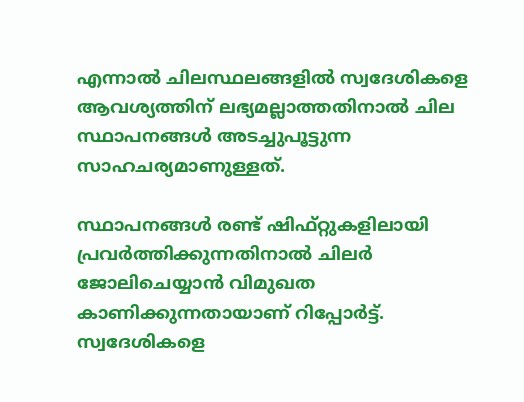എന്നാല്‍ ചിലസ്ഥലങ്ങളിൽ സ്വദേശികളെ ആവശ്യത്തിന് ലഭ്യമല്ലാത്തതിനാൽ ചില സ്ഥാപനങ്ങള്‍ അടച്ചുപൂട്ടുന്ന സാഹചര്യമാണുള്ളത്.

സ്ഥാപനങ്ങള്‍ രണ്ട് ഷിഫ്റ്റുകളിലായി പ്രവര്‍ത്തിക്കുന്നതിനാല്‍ ചിലർ ജോലിചെയ്യാൻ വിമുഖത കാണിക്കുന്നതായാണ് റിപ്പോർട്ട്. സ്വദേശികളെ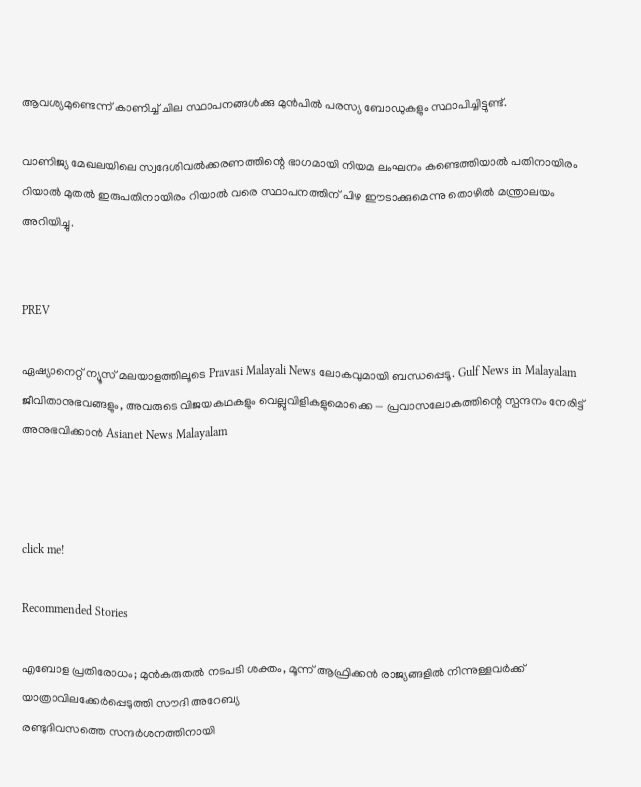ആവശ്യമുണ്ടെന്ന് കാണിച്ച് ചില സ്ഥാപനങ്ങള്‍ക്കു മുൻപിൽ പരസ്യ ബോഡുകളും സ്ഥാപിച്ചിട്ടുണ്ട്.

വാണിജ്യ മേഖലയിലെ സ്വദേശിവൽക്കരണത്തിന്റെ ഭാഗമായി നിയമ ലംഘനം കണ്ടെത്തിയാല്‍ പതിനായിരം റിയാല്‍ മുതല്‍ ഇരുപതിനായിരം റിയാല്‍ വരെ സ്ഥാപനത്തിന് പിഴ ഈടാക്കുമെന്നു തൊഴിൽ മന്ത്രാലയം അറിയിച്ചു.


PREV

ഏഷ്യാനെറ്റ് ന്യൂസ് മലയാളത്തിലൂടെ Pravasi Malayali News ലോകവുമായി ബന്ധപ്പെടൂ. Gulf News in Malayalam  ജീവിതാനുഭവങ്ങളും, അവരുടെ വിജയകഥകളും വെല്ലുവിളികളുമൊക്കെ — പ്രവാസലോകത്തിന്റെ സ്പന്ദനം നേരിട്ട് അനുഭവിക്കാൻ Asianet News Malayalam



click me!

Recommended Stories

എബോള പ്രതിരോധം; മുൻകരുതൽ നടപടി ശക്തം, മൂന്ന് ആഫ്രിക്കൻ രാജ്യങ്ങളിൽ നിന്നുള്ളവർക്ക് യാത്രാവിലക്കേർപ്പെടുത്തി സൗദി അറേബ്യ
രണ്ടുദിവസത്തെ സന്ദർശനത്തിനായി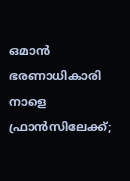ഒമാൻ ഭരണാധികാരി നാളെ ഫ്രാൻസിലേക്ക്;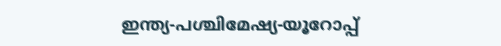ഇന്ത്യ-പശ്ചിമേഷ്യ-യൂറോപ്പ്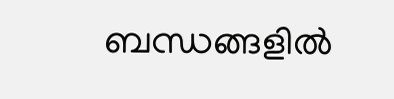ബന്ധങ്ങളിൽ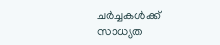ചർച്ചകൾക്ക് സാധ്യത